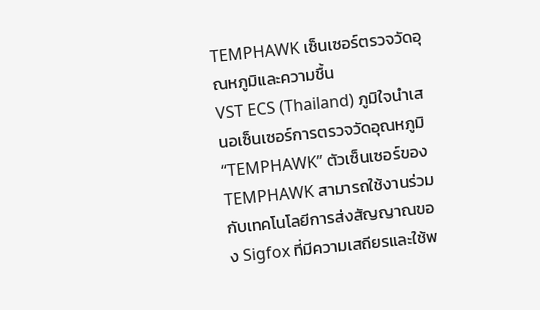TEMPHAWK เซ็นเซอร์ตรวจวัดอุณหภูมิและความชื้น
VST ECS (Thailand) ภูมิใจนำเสนอเซ็นเซอร์การตรวจวัดอุณหภูมิ “TEMPHAWK” ตัวเซ็นเซอร์ของ TEMPHAWK สามารถใช้งานร่วมกับเทคโนโลยีการส่งสัญญาณของ Sigfox ที่มีความเสถียรและใช้พ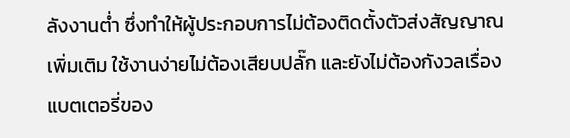ลังงานต่ำ ซึ่งทำให้ผู้ประกอบการไม่ต้องติดตั้งตัวส่งสัญญาณเพิ่มเติม ใช้งานง่ายไม่ต้องเสียบปลั๊ก และยังไม่ต้องกังวลเรื่องแบตเตอรี่ของ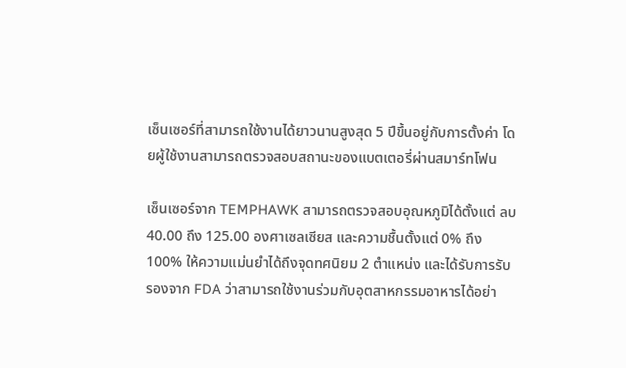เซ็นเซอร์ที่สามารถใช้งานได้ยาวนานสูงสุด 5 ปีขึ้นอยู่กับการตั้งค่า โดยผู้ใช้งานสามารถตรวจสอบสถานะของแบตเตอรี่ผ่านสมาร์ทโฟน

เซ็นเซอร์จาก TEMPHAWK สามารถตรวจสอบอุณหภูมิได้ตั้งแต่ ลบ 40.00 ถึง 125.00 องศาเซลเซียส และความชื้นตั้งแต่ 0% ถึง 100% ให้ความแม่นยำได้ถึงจุดทศนิยม 2 ตำแหน่ง และได้รับการรับรองจาก FDA ว่าสามารถใช้งานร่วมกับอุตสาหกรรมอาหารได้อย่า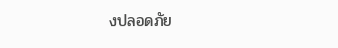งปลอดภัย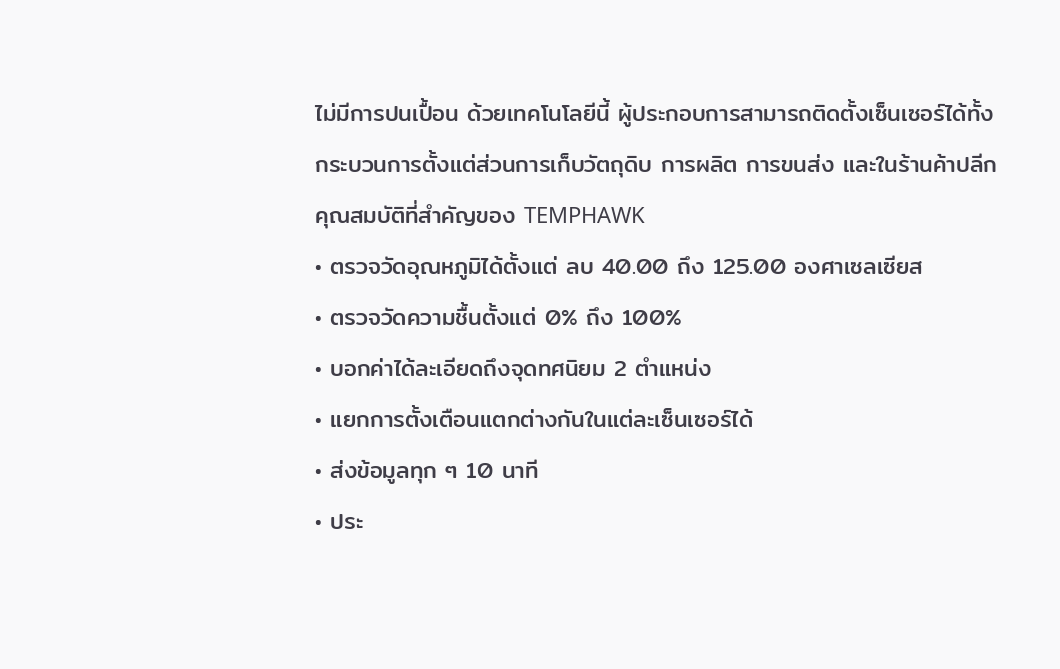ไม่มีการปนเปื้อน ด้วยเทคโนโลยีนี้ ผู้ประกอบการสามารถติดตั้งเซ็นเซอร์ได้ทั้งกระบวนการตั้งแต่ส่วนการเก็บวัตถุดิบ การผลิต การขนส่ง และในร้านค้าปลีก
คุณสมบัติที่สำคัญของ TEMPHAWK
• ตรวจวัดอุณหภูมิได้ตั้งแต่ ลบ 40.00 ถึง 125.00 องศาเซลเซียส
• ตรวจวัดความชื้นตั้งแต่ 0% ถึง 100%
• บอกค่าได้ละเอียดถึงจุดทศนิยม 2 ตำแหน่ง
• แยกการตั้งเตือนแตกต่างกันในแต่ละเซ็นเซอร์ได้
• ส่งข้อมูลทุก ๆ 10 นาที
• ประ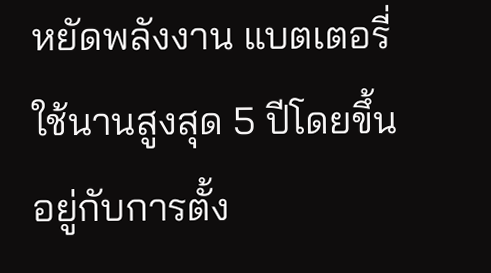หยัดพลังงาน แบตเตอรี่ใช้นานสูงสุด 5 ปีโดยขึ้นอยู่กับการตั้ง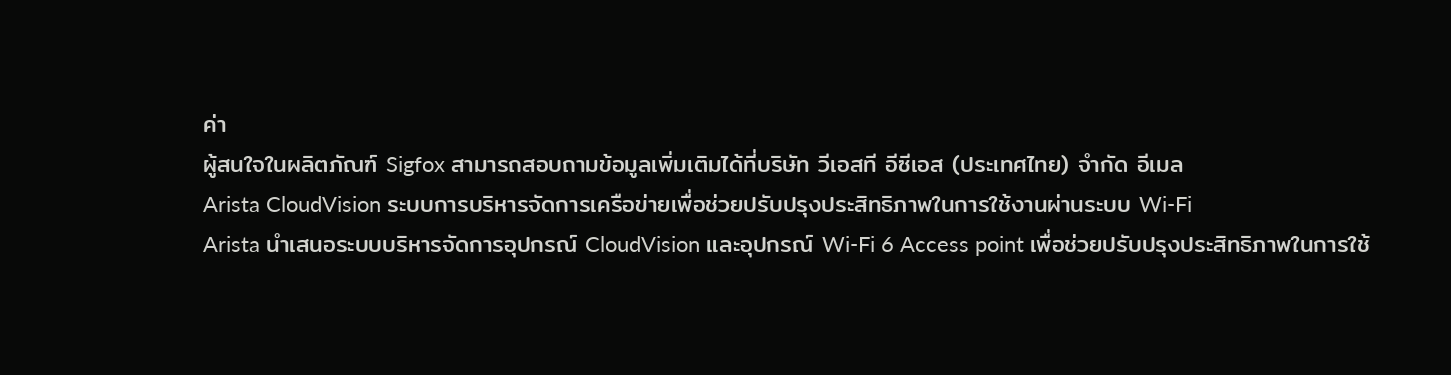ค่า
ผู้สนใจในผลิตภัณฑ์ Sigfox สามารถสอบถามข้อมูลเพิ่มเติมได้ที่บริษัท วีเอสที อีซีเอส (ประเทศไทย) จำกัด อีเมล
Arista CloudVision ระบบการบริหารจัดการเครือข่ายเพื่อช่วยปรับปรุงประสิทธิภาพในการใช้งานผ่านระบบ Wi-Fi
Arista นำเสนอระบบบริหารจัดการอุปกรณ์ CloudVision และอุปกรณ์ Wi-Fi 6 Access point เพื่อช่วยปรับปรุงประสิทธิภาพในการใช้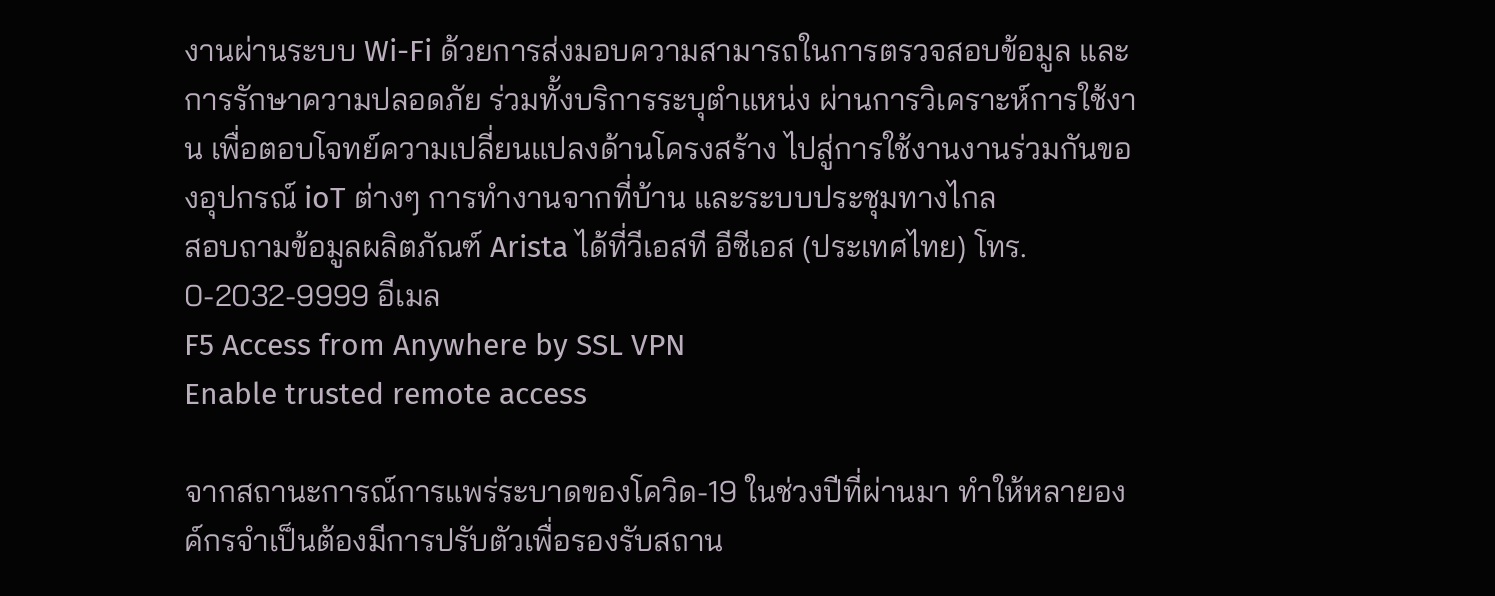งานผ่านระบบ Wi-Fi ด้วยการส่งมอบความสามารถในการตรวจสอบข้อมูล และการรักษาความปลอดภัย ร่วมทั้งบริการระบุตำแหน่ง ผ่านการวิเคราะห์การใช้งาน เพื่อตอบโจทย์ความเปลี่ยนแปลงด้านโครงสร้าง ไปสู่การใช้งานงานร่วมกันของอุปกรณ์ ioT ต่างๆ การทำงานจากที่บ้าน และระบบประชุมทางไกล
สอบถามข้อมูลผลิตภัณฑ์ Arista ได้ที่วีเอสที อีซีเอส (ประเทศไทย) โทร. 0-2032-9999 อีเมล
F5 Access from Anywhere by SSL VPN
Enable trusted remote access

จากสถานะการณ์การแพร่ระบาดของโควิด-19 ในช่วงปีที่ผ่านมา ทำให้หลายองค์กรจำเป็นต้องมีการปรับตัวเพื่อรองรับสถาน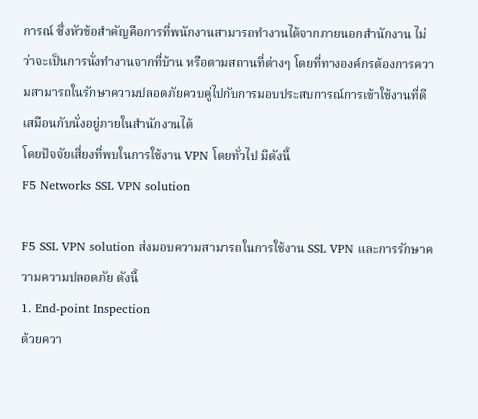การณ์ ซึ่งหัวข้อสำคัญคือการที่พนักงานสามารถทำงานได้จากภายนอกสำนักงาน ไม่ว่าจะเป็นการนั่งทำงานจากที่บ้าน หรือตามสถานที่ต่างๆ โดยที่ทางองค์กรต้องการความสามารถในรักษาความปลอดภัยควบคู่ไปกับการมอบประสบการณ์การเข้าใช้งานที่ดี เสมือนกับนั่งอยู่ภายในสำนักงานได้
โดยปัจจัยเสี่ยงที่พบในการใช้งาน VPN โดยทั่วไป มีดังนี้
F5 Networks SSL VPN solution

F5 SSL VPN solution ส่งมอบความสามารถในการใช้งาน SSL VPN และการรักษาความความปลอดภัย ดังนี้
1. End-point Inspection
ด้วยควา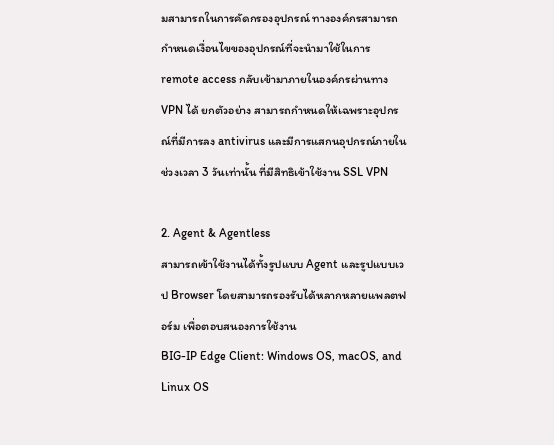มสามารถในการคัดกรองอุปกรณ์ ทางองค์กรสามารถกำหนดเงื่อนไขของอุปกรณ์ที่จะนำมาใช้ในการ remote access กลับเข้ามาภายในองค์กรผ่านทาง VPN ได้ ยกตัวอย่าง สามารถกำหนดให้เฉพราะอุปกรณ์ที่มีการลง antivirus และมีการแสกนอุปกรณ์ภายในช่วงเวลา 3 วันเท่านั้น ที่มีสิทธิเข้าใช้งาน SSL VPN

2. Agent & Agentless
สามารถเข้าใช้งานได้ทั้งรูปแบบ Agent และรูปแบบเวป Browser โดยสามารถรองรับได้หลากหลายแพลตฟอร์ม เพื่อตอบสนองการใช้งาน
BIG-IP Edge Client: Windows OS, macOS, and Linux OS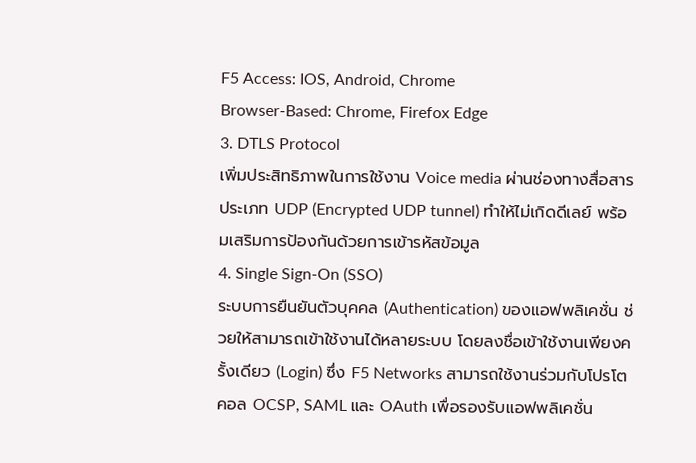F5 Access: IOS, Android, Chrome
Browser-Based: Chrome, Firefox Edge
3. DTLS Protocol
เพิ่มประสิทธิภาพในการใช้งาน Voice media ผ่านช่องทางสื่อสารประเภท UDP (Encrypted UDP tunnel) ทำให้ไม่เกิดดีเลย์ พร้อมเสริมการป้องกันด้วยการเข้ารหัสข้อมูล
4. Single Sign-On (SSO)
ระบบการยืนยันตัวบุคคล (Authentication) ของแอฟพลิเคชั่น ช่วยให้สามารถเข้าใช้งานได้หลายระบบ โดยลงชื่อเข้าใช้งานเพียงครั้งเดียว (Login) ซึ่ง F5 Networks สามารถใช้งานร่วมกับโปรโตคอล OCSP, SAML และ OAuth เพื่อรองรับแอฟพลิเคชั่น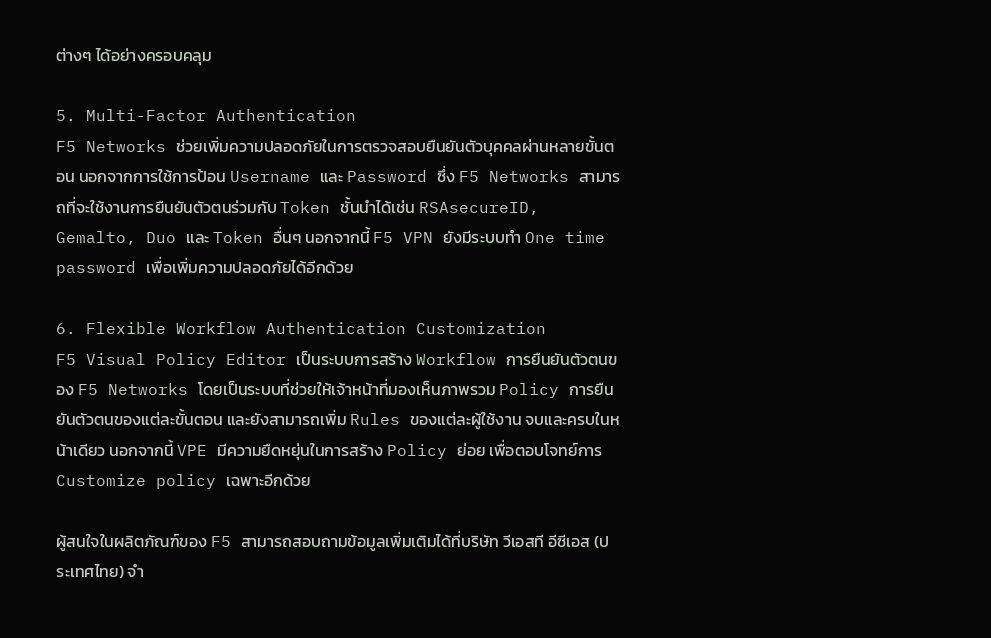ต่างๆ ได้อย่างครอบคลุม

5. Multi-Factor Authentication
F5 Networks ช่วยเพิ่มความปลอดภัยในการตรวจสอบยืนยันตัวบุคคลผ่านหลายขั้นตอน นอกจากการใช้การป้อน Username และ Password ซึ่ง F5 Networks สามารถที่จะใช้งานการยืนยันตัวตนร่วมกับ Token ชั้นนำได้เช่น RSAsecureID, Gemalto, Duo และ Token อื่นๆ นอกจากนี้ F5 VPN ยังมีระบบทำ One time password เพื่อเพิ่มความปลอดภัยได้อีกด้วย

6. Flexible Workflow Authentication Customization
F5 Visual Policy Editor เป็นระบบการสร้าง Workflow การยืนยันตัวตนของ F5 Networks โดยเป็นระบบที่ช่วยให้เจ้าหน้าที่มองเห็นภาพรวม Policy การยืนยันตัวตนของแต่ละขั้นตอน และยังสามารถเพิ่ม Rules ของแต่ละผู้ใช้งาน จบและครบในหน้าเดียว นอกจากนี้ VPE มีความยืดหยุ่นในการสร้าง Policy ย่อย เพื่อตอบโจทย์การ Customize policy เฉพาะอีกด้วย

ผู้สนใจในผลิตภัณฑ์ของ F5 สามารถสอบถามข้อมูลเพิ่มเติมได้ที่บริษัท วีเอสที อีซีเอส (ประเทศไทย) จำ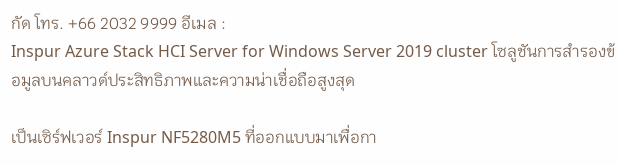กัด โทร. +66 2032 9999 อีเมล :
Inspur Azure Stack HCI Server for Windows Server 2019 cluster โซลูชันการสำรองข้อมูลบนคลาวด์ประสิทธิภาพและความน่าเชื่อถือสูงสุด

เป็นเซิร์ฟเวอร์ Inspur NF5280M5 ที่ออกแบบมาเพื่อกา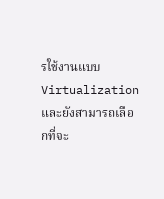รใช้งานแบบ Virtualization และยังสามารถเลือกที่จะ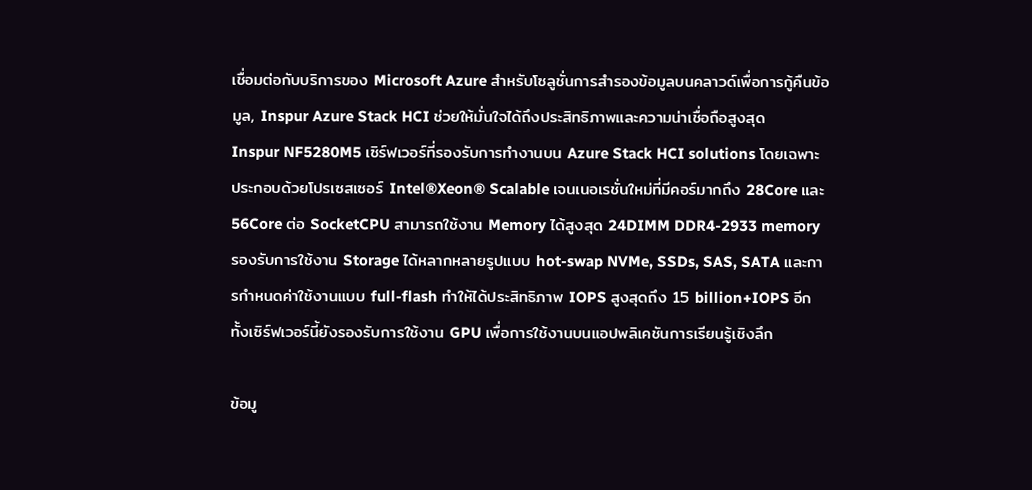เชื่อมต่อกับบริการของ Microsoft Azure สำหรับโซลูชั่นการสำรองข้อมูลบนคลาวด์เพื่อการกู้คืนข้อมูล, Inspur Azure Stack HCI ช่วยให้มั่นใจได้ถึงประสิทธิภาพและความน่าเชื่อถือสูงสุด
Inspur NF5280M5 เซิร์ฟเวอร์ที่รองรับการทำงานบน Azure Stack HCI solutions โดยเฉพาะ ประกอบด้วยโปรเซสเซอร์ Intel®Xeon® Scalable เจนเนอเรชั่นใหม่ที่มีคอร์มากถึง 28Core และ 56Core ต่อ SocketCPU สามารถใช้งาน Memory ได้สูงสุด 24DIMM DDR4-2933 memory รองรับการใช้งาน Storage ได้หลากหลายรูปแบบ hot-swap NVMe, SSDs, SAS, SATA และการกำหนดค่าใช้งานแบบ full-flash ทำให้ได้ประสิทธิภาพ IOPS สูงสุดถึง 15 billion+IOPS อีกทั้งเซิร์ฟเวอร์นี้ยังรองรับการใช้งาน GPU เพื่อการใช้งานบนแอปพลิเคชันการเรียนรู้เชิงลึก

ข้อมู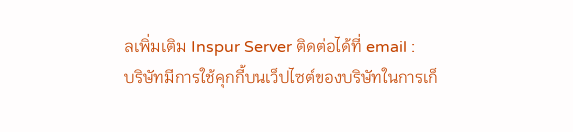ลเพิ่มเติม Inspur Server ติดต่อได้ที่ email :
บริษัทมีการใช้คุกกี้บนเว็ปไซต์ของบริษัทในการเก็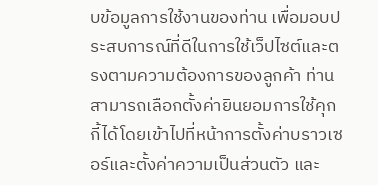บข้อมูลการใช้งานของท่าน เพื่อมอบประสบการณ์ที่ดีในการใช้เว็ปไซต์และตรงตามความต้องการของลูกค้า ท่านสามารถเลือกตั้งค่ายินยอมการใช้คุกกี้ได้โดยเข้าไปที่หน้าการตั้งค่าบราวเซอร์และตั้งค่าความเป็นส่วนตัว และ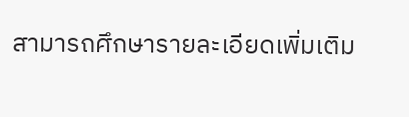สามารถศึกษารายละเอียดเพิ่มเติม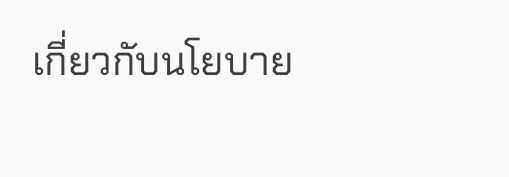เกี่ยวกับนโยบาย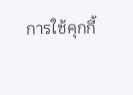การใช้คุกกี้